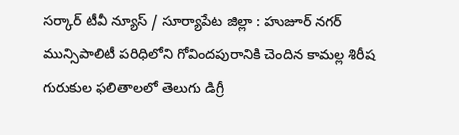సర్కార్ టీవీ న్యూస్ / సూర్యాపేట జిల్లా : హుజూర్ నగర్ మున్సిపాలిటీ పరిధిలోని గోవిందపురానికి చెందిన కామల్ల శిరీష గురుకుల ఫలితాలలో తెలుగు డిగ్రీ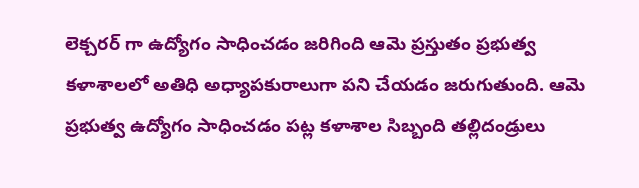లెక్చరర్ గా ఉద్యోగం సాధించడం జరిగింది ఆమె ప్రస్తుతం ప్రభుత్వ కళాశాలలో అతిధి అధ్యాపకురాలుగా పని చేయడం జరుగుతుంది. ఆమె ప్రభుత్వ ఉద్యోగం సాధించడం పట్ల కళాశాల సిబ్బంది తల్లిదండ్రులు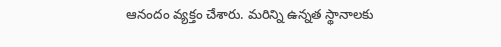ఆనందం వ్యక్తం చేశారు. మరిన్ని ఉన్నత స్థానాలకు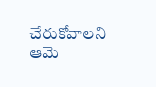చేరుకోవాలని ఆమె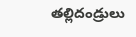తల్లిదండ్రులు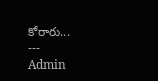కోరారు...
---
Admin